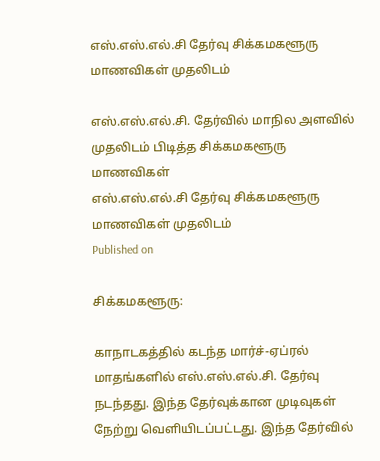எஸ்.எஸ்.எல்.சி தேர்வு சிக்கமகளூரு மாணவிகள் முதலிடம்

எஸ்.எஸ்.எல்.சி. தேர்வில் மாநில அளவில் முதலிடம் பிடித்த சிக்கமகளூரு மாணவிகள்
எஸ்.எஸ்.எல்.சி தேர்வு சிக்கமகளூரு மாணவிகள் முதலிடம்
Published on

சிக்கமகளூரு:

காநாடகத்தில் கடந்த மார்ச்-ஏப்ரல் மாதங்களில் எஸ்.எஸ்.எல்.சி. தேர்வு நடந்தது. இந்த தேர்வுக்கான முடிவுகள் நேற்று வெளியிடப்பட்டது. இந்த தேர்வில்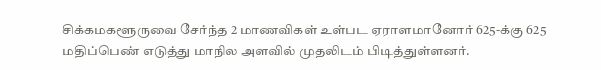சிக்கமகளூருவை சேர்ந்த 2 மாணவிகள் உள்பட ஏராளமானோர் 625-க்கு 625 மதிப்பெண் எடுத்து மாநில அளவில் முதலிடம் பிடித்துள்ளனர்.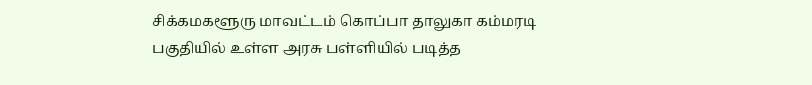சிக்கமகளூரு மாவட்டம் கொப்பா தாலுகா கம்மரடி பகுதியில் உள்ள அரசு பள்ளியில் படித்த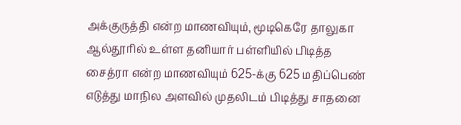அக்குருத்தி என்ற மாணவியும், மூடிகெரே தாலுகா ஆல்தூரில் உள்ள தனியார் பள்ளியில் பிடித்த சைத்ரா என்ற மாணவியும் 625-க்கு 625 மதிப்பெண் எடுத்து மாநில அளவில் முதலிடம் பிடித்து சாதனை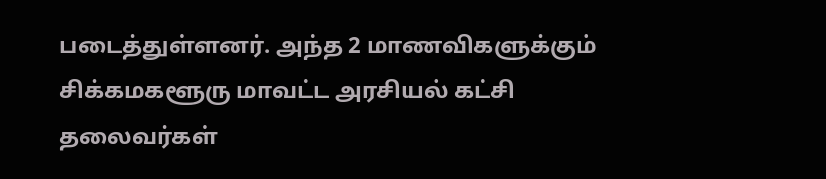படைத்துள்ளனர். அந்த 2 மாணவிகளுக்கும் சிக்கமகளூரு மாவட்ட அரசியல் கட்சி தலைவர்கள்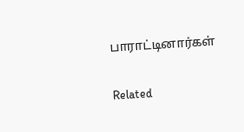பாராட்டினார்கள்

Related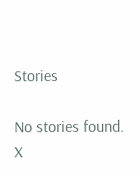Stories

No stories found.
X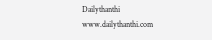Dailythanthi
www.dailythanthi.com